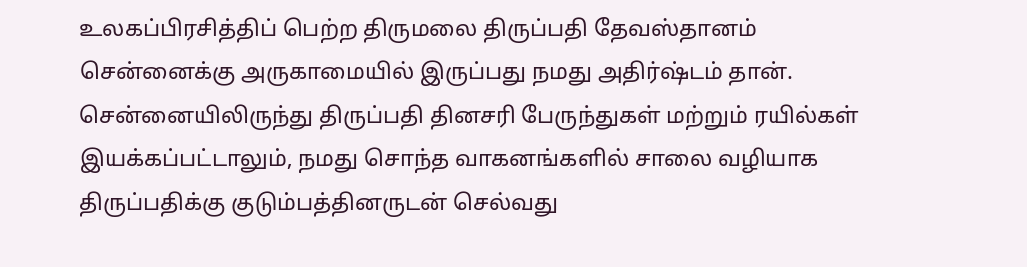உலகப்பிரசித்திப் பெற்ற திருமலை திருப்பதி தேவஸ்தானம் சென்னைக்கு அருகாமையில் இருப்பது நமது அதிர்ஷ்டம் தான். சென்னையிலிருந்து திருப்பதி தினசரி பேருந்துகள் மற்றும் ரயில்கள் இயக்கப்பட்டாலும், நமது சொந்த வாகனங்களில் சாலை வழியாக திருப்பதிக்கு குடும்பத்தினருடன் செல்வது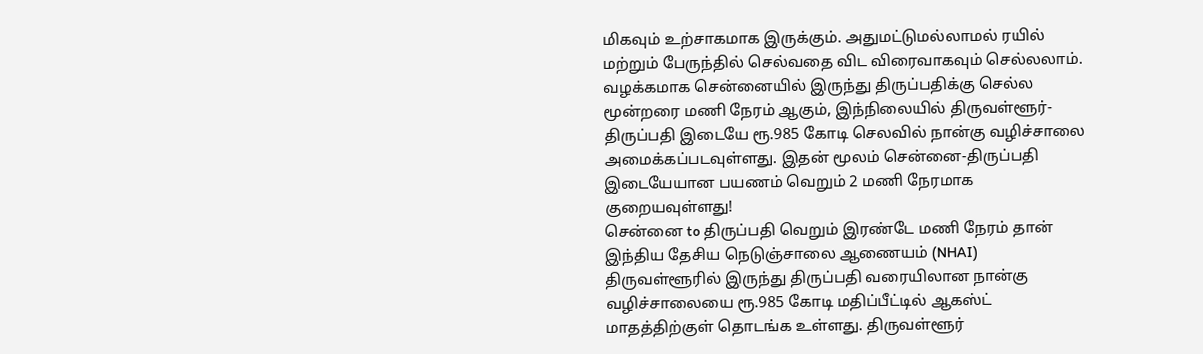மிகவும் உற்சாகமாக இருக்கும். அதுமட்டுமல்லாமல் ரயில் மற்றும் பேருந்தில் செல்வதை விட விரைவாகவும் செல்லலாம்.
வழக்கமாக சென்னையில் இருந்து திருப்பதிக்கு செல்ல மூன்றரை மணி நேரம் ஆகும், இந்நிலையில் திருவள்ளூர்-திருப்பதி இடையே ரூ.985 கோடி செலவில் நான்கு வழிச்சாலை அமைக்கப்படவுள்ளது. இதன் மூலம் சென்னை-திருப்பதி இடையேயான பயணம் வெறும் 2 மணி நேரமாக குறையவுள்ளது!
சென்னை to திருப்பதி வெறும் இரண்டே மணி நேரம் தான்
இந்திய தேசிய நெடுஞ்சாலை ஆணையம் (NHAI) திருவள்ளூரில் இருந்து திருப்பதி வரையிலான நான்கு வழிச்சாலையை ரூ.985 கோடி மதிப்பீட்டில் ஆகஸ்ட் மாதத்திற்குள் தொடங்க உள்ளது. திருவள்ளூர்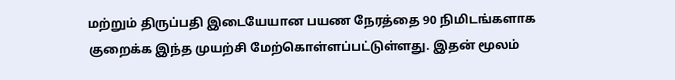மற்றும் திருப்பதி இடையேயான பயண நேரத்தை 90 நிமிடங்களாக குறைக்க இந்த முயற்சி மேற்கொள்ளப்பட்டுள்ளது. இதன் மூலம்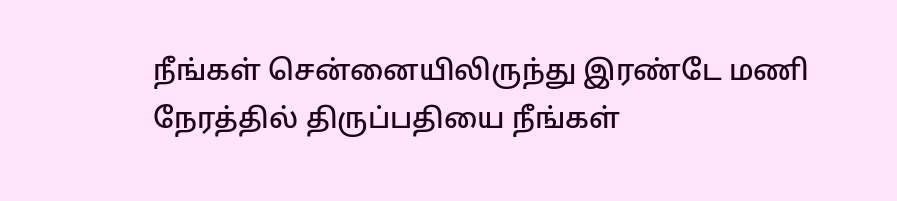நீங்கள் சென்னையிலிருந்து இரண்டே மணி நேரத்தில் திருப்பதியை நீங்கள்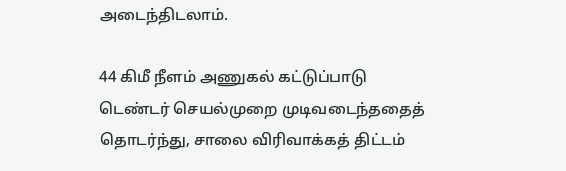அடைந்திடலாம்.

44 கிமீ நீளம் அணுகல் கட்டுப்பாடு
டெண்டர் செயல்முறை முடிவடைந்ததைத் தொடர்ந்து, சாலை விரிவாக்கத் திட்டம்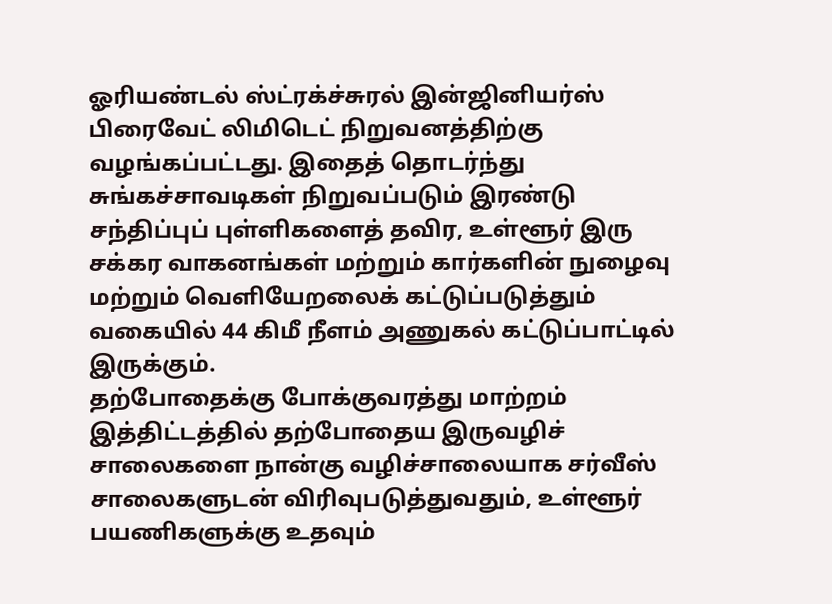ஓரியண்டல் ஸ்ட்ரக்ச்சுரல் இன்ஜினியர்ஸ் பிரைவேட் லிமிடெட் நிறுவனத்திற்கு வழங்கப்பட்டது. இதைத் தொடர்ந்து சுங்கச்சாவடிகள் நிறுவப்படும் இரண்டு சந்திப்புப் புள்ளிகளைத் தவிர, உள்ளூர் இரு சக்கர வாகனங்கள் மற்றும் கார்களின் நுழைவு மற்றும் வெளியேறலைக் கட்டுப்படுத்தும் வகையில் 44 கிமீ நீளம் அணுகல் கட்டுப்பாட்டில் இருக்கும்.
தற்போதைக்கு போக்குவரத்து மாற்றம்
இத்திட்டத்தில் தற்போதைய இருவழிச் சாலைகளை நான்கு வழிச்சாலையாக சர்வீஸ் சாலைகளுடன் விரிவுபடுத்துவதும், உள்ளூர் பயணிகளுக்கு உதவும்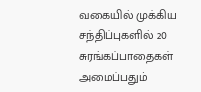வகையில் முக்கிய சந்திப்புகளில் 20 சுரங்கப்பாதைகள் அமைப்பதும்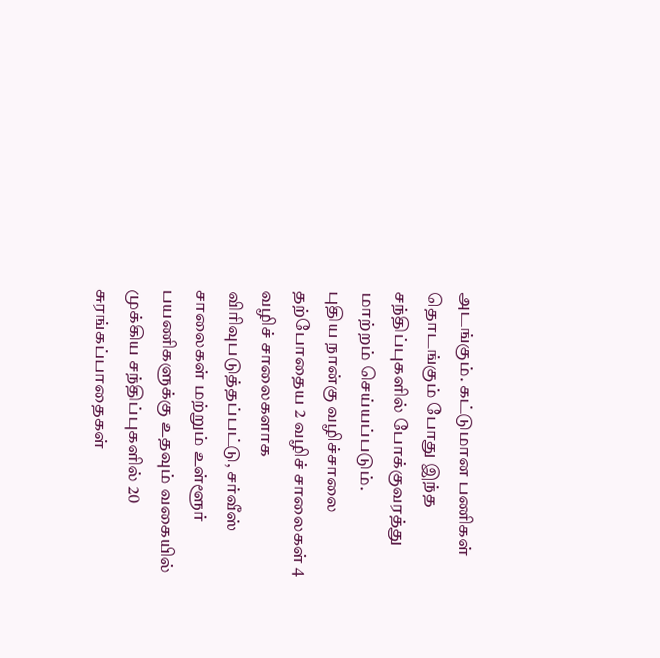அடங்கும். கட்டுமான பணிகள் தொடங்கும் போது இந்த சந்திப்புகளில் போக்குவரத்து மாற்றம் செய்யப்படும்.
புதிய நான்கு வழிச்சாலை
தற்போதைய 2 வழிச் சாலைகள் 4 வழிச் சாலைகளாக விரிவுபடுத்தப்பட்டு, சர்வீஸ் சாலைகள் மற்றும் உள்ளூர் பயணிகளுக்கு உதவும் வகையில் முக்கிய சந்திப்புகளில் 20 சுரங்கப்பாதைகள்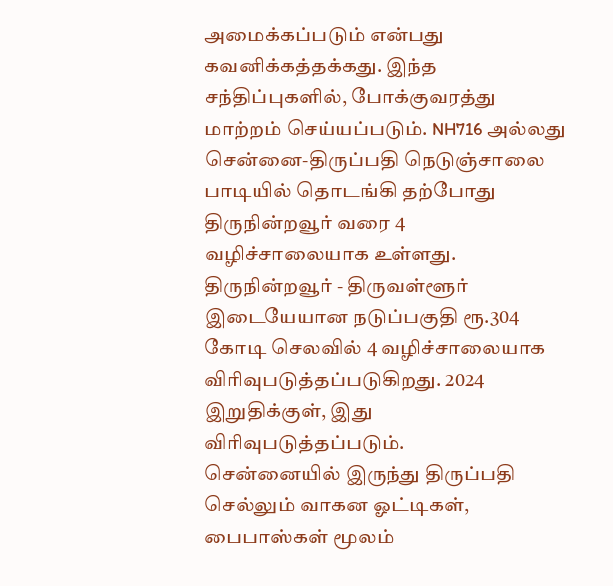அமைக்கப்படும் என்பது கவனிக்கத்தக்கது. இந்த சந்திப்புகளில், போக்குவரத்து மாற்றம் செய்யப்படும். NH716 அல்லது சென்னை-திருப்பதி நெடுஞ்சாலை பாடியில் தொடங்கி தற்போது திருநின்றவூர் வரை 4 வழிச்சாலையாக உள்ளது. திருநின்றவூர் - திருவள்ளூர் இடையேயான நடுப்பகுதி ரூ.304 கோடி செலவில் 4 வழிச்சாலையாக விரிவுபடுத்தப்படுகிறது. 2024 இறுதிக்குள், இது விரிவுபடுத்தப்படும்.
சென்னையில் இருந்து திருப்பதி செல்லும் வாகன ஓட்டிகள், பைபாஸ்கள் மூலம்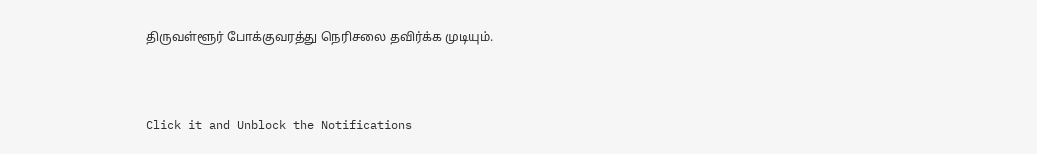திருவள்ளூர் போக்குவரத்து நெரிசலை தவிர்க்க முடியும்.



Click it and Unblock the Notifications